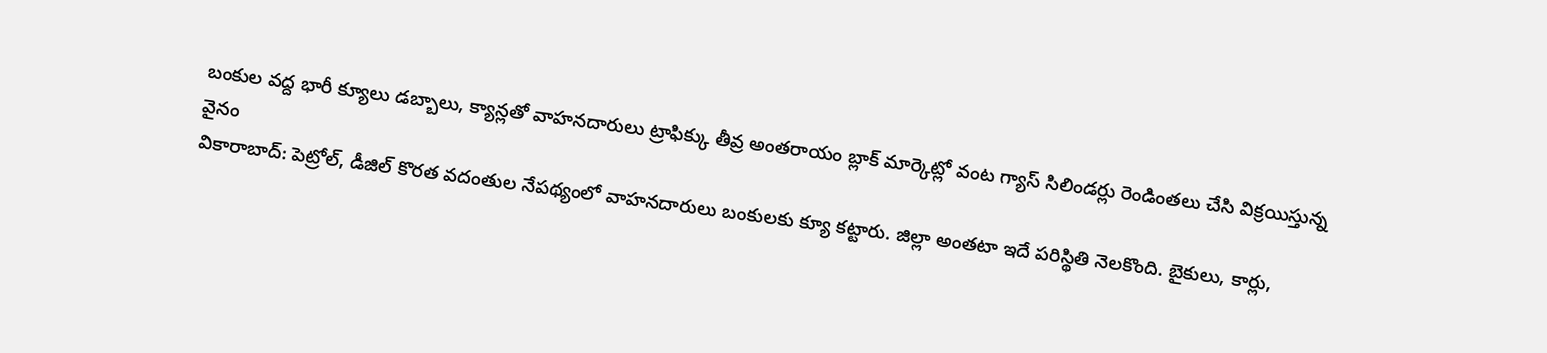బంకుల వద్ద భారీ క్యూలు డబ్బాలు, క్యాన్లతో వాహనదారులు ట్రాఫిక్కు తీవ్ర అంతరాయం బ్లాక్ మార్కెట్లో వంట గ్యాస్ సిలిండర్లు రెండింతలు చేసి విక్రయిస్తున్న వైనం
వికారాబాద్: పెట్రోల్, డీజిల్ కొరత వదంతుల నేపథ్యంలో వాహనదారులు బంకులకు క్యూ కట్టారు. జిల్లా అంతటా ఇదే పరిస్థితి నెలకొంది. బైకులు, కార్లు,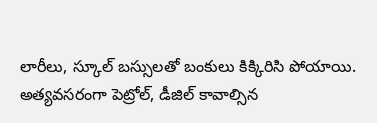లారీలు, స్కూల్ బస్సులతో బంకులు కిక్కిరిసి పోయాయి. అత్యవసరంగా పెట్రోల్, డీజిల్ కావాల్సిన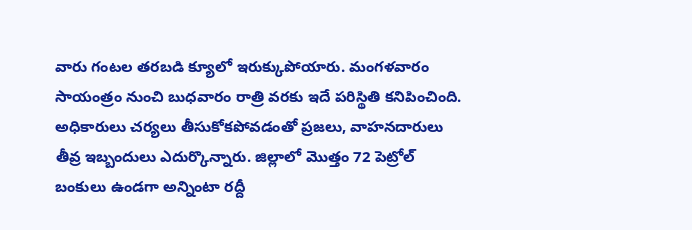వారు గంటల తరబడి క్యూలో ఇరుక్కుపోయారు. మంగళవారం సాయంత్రం నుంచి బుధవారం రాత్రి వరకు ఇదే పరిస్థితి కనిపించింది. అధికారులు చర్యలు తీసుకోకపోవడంతో ప్రజలు, వాహనదారులు తీవ్ర ఇబ్బందులు ఎదుర్కొన్నారు. జిల్లాలో మొత్తం 72 పెట్రోల్ బంకులు ఉండగా అన్నింటా రద్దీ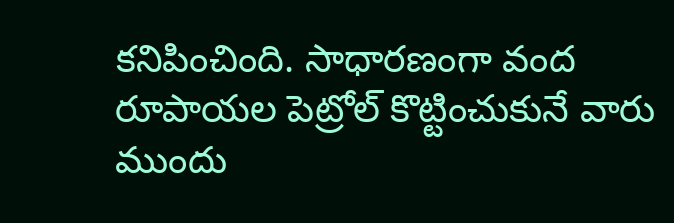కనిపించింది. సాధారణంగా వంద రూపాయల పెట్రోల్ కొట్టించుకునే వారు ముందు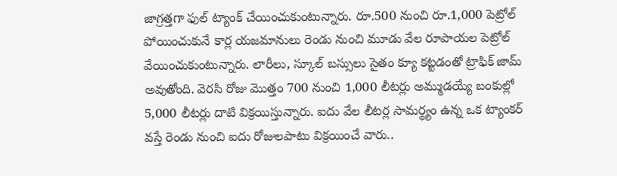జాగ్రత్తగా ఫుల్ ట్యాంక్ చేయించుకుంటున్నారు. రూ.500 నుంచి రూ.1,000 పెట్రోల్ పోయించుకునే కార్ల యజమానులు రెండు నుంచి మూడు వేల రూపాయల పెట్రోల్ వేయించుకుంటున్నారు. లారీలు, స్కూల్ బస్సులు సైతం క్యూ కట్టడంతో ట్రాఫిక్ జామ్ అవుతోంది. వెరసి రోజు మొత్తం 700 నుంచి 1,000 లీటర్లు అమ్ముడయ్యే బంకుల్లో 5,000 లీటర్లు దాటి విక్రయిస్తున్నారు. ఐదు వేల లీటర్ల సామర్థ్యం ఉన్న ఒక ట్యాంకర్ వస్తే రెండు నుంచి ఐదు రోజులపాటు విక్రయించే వారు..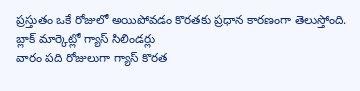ప్రస్తుతం ఒకే రోజులో అయిపోవడం కొరతకు ప్రధాన కారణంగా తెలుస్తోంది.
బ్లాక్ మార్కెట్లో గ్యాస్ సిలిండర్లు
వారం పది రోజులుగా గ్యాస్ కొరత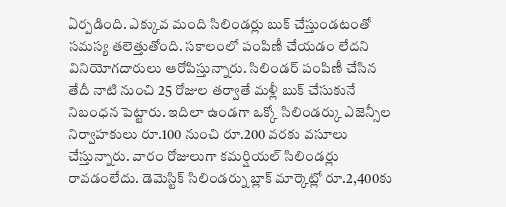ఏర్పడింది. ఎక్కువ మంది సిలిండర్లు బుక్ చేస్తుండటంతో సమస్య తలెత్తుతోంది. సకాలంలో పంపిణీ చేయడం లేదని వినియోగదారులు ఆరోపిస్తున్నారు. సిలిండర్ పంపిణీ చేసిన తేదీ నాటి నుంచి 25 రోజుల తర్వాతే మళ్లీ బుక్ చేసుకునే నిబంధన పెట్టారు. ఇదిలా ఉండగా ఒక్కో సిలిండర్కు ఎజెన్సీల నిర్వాహకులు రూ.100 నుంచి రూ.200 వరకు వసూలు చేస్తున్నారు. వారం రోజులుగా కమర్షియల్ సిలిండర్లు రావడంలేదు. డెమెస్టిక్ సిలిండర్ను బ్లాక్ మార్కెట్లో రూ.2,400కు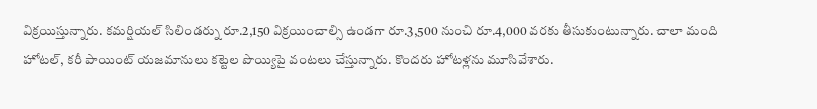విక్రయిస్తున్నారు. కమర్షియల్ సిలిండర్ను రూ.2,150 విక్రయించాల్సి ఉండగా రూ.3,500 నుంచి రూ.4,000 వరకు తీసుకుంటున్నారు. చాలా మంది హోటల్, కరీ పాయింట్ యజమానులు కట్టెల పొయ్యిపై వంటలు చేస్తున్నారు. కొందరు హోటళ్లను మూసివేశారు.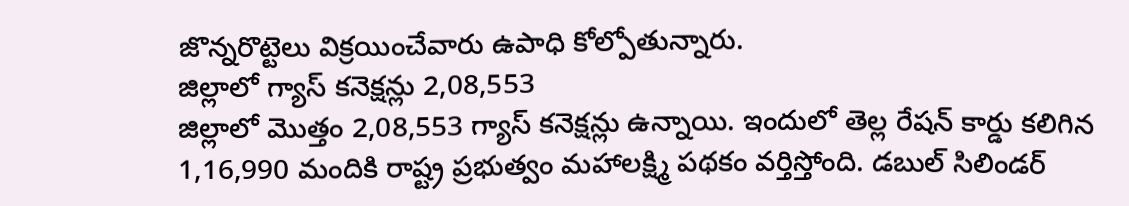జొన్నరొట్టెలు విక్రయించేవారు ఉపాధి కోల్పోతున్నారు.
జిల్లాలో గ్యాస్ కనెక్షన్లు 2,08,553
జిల్లాలో మొత్తం 2,08,553 గ్యాస్ కనెక్షన్లు ఉన్నాయి. ఇందులో తెల్ల రేషన్ కార్డు కలిగిన 1,16,990 మందికి రాష్ట్ర ప్రభుత్వం మహాలక్ష్మి పథకం వర్తిస్తోంది. డబుల్ సిలిండర్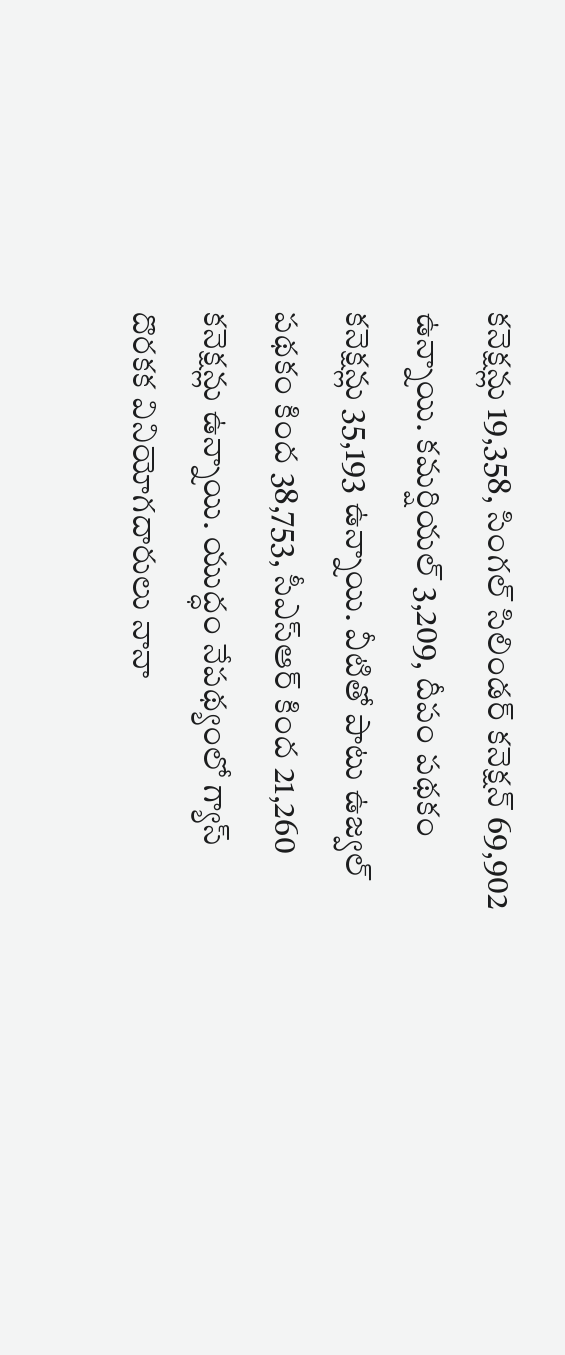కనెక్షన్లు 19,358, సింగల్ సిలిండర్ కనెక్షన్ 69,902 ఉన్నాయి. కమర్షియల్ 3,209, దీపం పథకం కనెక్షన్లు 35,193 ఉన్నాయి. వీటితో పాటు ఉజ్వల్ పథకం కింద 38,753, సీఎస్ఆర్ కింద 21,260 కనెక్షన్లు ఉన్నాయి. యుద్ధం నేపథ్యంలో గ్యాస్ దొరకక వినియోగదారులు నానా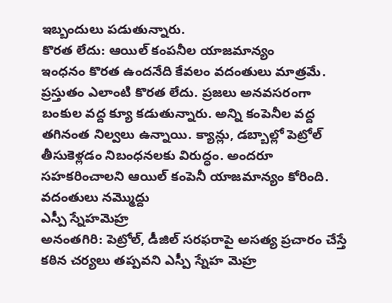ఇబ్బందులు పడుతున్నారు.
కొరత లేదు: ఆయిల్ కంపనీల యాజమాన్యం
ఇంధనం కొరత ఉందనేది కేవలం వదంతులు మాత్రమే. ప్రస్తుతం ఎలాంటి కొరత లేదు. ప్రజలు అనవసరంగా బంకుల వద్ద క్యూ కడుతున్నారు. అన్ని కంపెనీల వద్ద తగినంత నిల్వలు ఉన్నాయి. క్యాన్లు, డబ్బాల్లో పెట్రోల్ తీసుకెళ్లడం నిబంధనలకు విరుద్ధం. అందరూ సహకరించాలని ఆయిల్ కంపెనీ యాజమాన్యం కోరింది.
వదంతులు నమ్మొద్దు
ఎస్పీ స్నేహమెహ్ర
అనంతగిరి: పెట్రోల్, డీజిల్ సరఫరాపై అసత్య ప్రచారం చేస్తే కఠిన చర్యలు తప్పవని ఎస్పీ స్నేహ మెహ్ర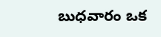బుధవారం ఒక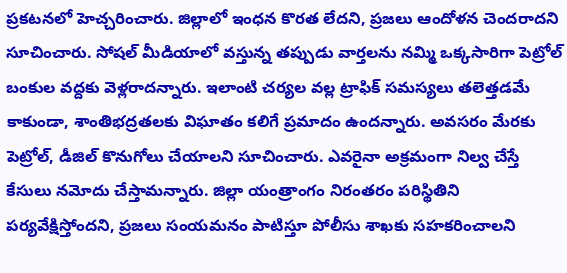ప్రకటనలో హెచ్చరించారు. జిల్లాలో ఇంధన కొరత లేదని, ప్రజలు ఆందోళన చెందరాదని సూచించారు. సోషల్ మీడియాలో వస్తున్న తప్పుడు వార్తలను నమ్మి ఒక్కసారిగా పెట్రోల్ బంకుల వద్దకు వెళ్లరాదన్నారు. ఇలాంటి చర్యల వల్ల ట్రాఫిక్ సమస్యలు తలెత్తడమే కాకుండా, శాంతిభద్రతలకు విఘాతం కలిగే ప్రమాదం ఉందన్నారు. అవసరం మేరకు పెట్రోల్, డీజిల్ కొనుగోలు చేయాలని సూచించారు. ఎవరైనా అక్రమంగా నిల్వ చేస్తే కేసులు నమోదు చేస్తామన్నారు. జిల్లా యంత్రాంగం నిరంతరం పరిస్థితిని పర్యవేక్షిస్తోందని, ప్రజలు సంయమనం పాటిస్తూ పోలీసు శాఖకు సహకరించాలని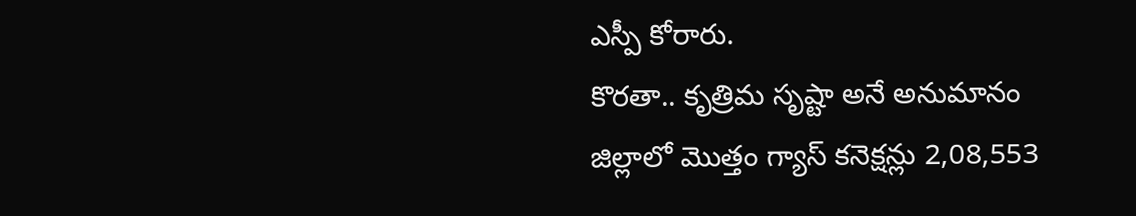ఎస్పీ కోరారు.
కొరతా.. కృత్రిమ సృష్టా అనే అనుమానం
జిల్లాలో మొత్తం గ్యాస్ కనెక్షన్లు 2,08,553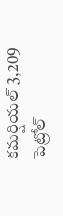కమర్షియల్ 3,209
పెట్రోల్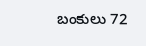బంకులు 72